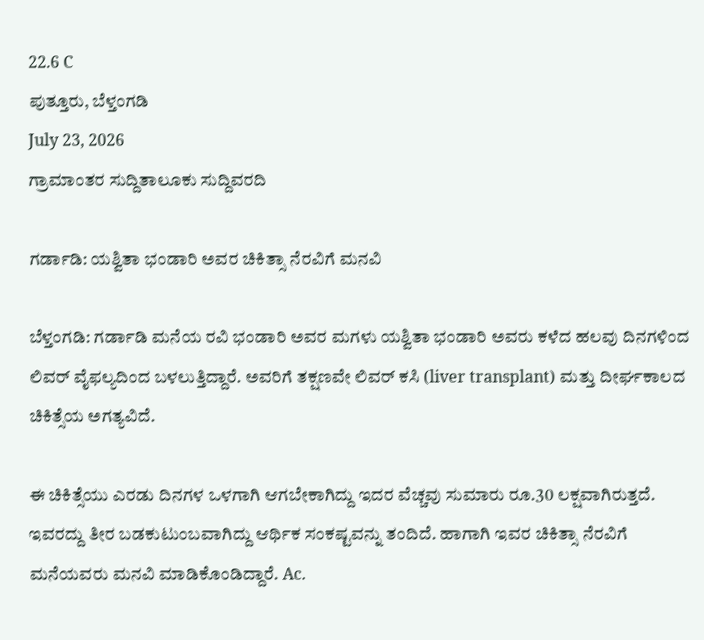22.6 C
ಪುತ್ತೂರು, ಬೆಳ್ತಂಗಡಿ
July 23, 2026
ಗ್ರಾಮಾಂತರ ಸುದ್ದಿತಾಲೂಕು ಸುದ್ದಿವರದಿ

ಗರ್ಡಾಡಿ: ಯಶ್ವಿತಾ ಭಂಡಾರಿ ಅವರ ಚಿಕಿತ್ಸಾ ನೆರವಿಗೆ ಮನವಿ

ಬೆಳ್ತಂಗಡಿ: ಗರ್ಡಾಡಿ ಮನೆಯ ರವಿ ಭಂಡಾರಿ ಅವರ ಮಗಳು ಯಶ್ವಿತಾ ಭಂಡಾರಿ ಅವರು ಕಳೆದ ಹಲವು ದಿನಗಳಿಂದ ಲಿವರ್ ವೈಫಲ್ಯದಿಂದ ಬಳಲುತ್ತಿದ್ದಾರೆ. ಅವರಿಗೆ ತಕ್ಷಣವೇ ಲಿವರ್ ಕಸಿ (liver transplant) ಮತ್ತು ದೀರ್ಘಕಾಲದ ಚಿಕಿತ್ಸೆಯ ಅಗತ್ಯವಿದೆ.

ಈ ಚಿಕಿತ್ಸೆಯು ಎರಡು ದಿನಗಳ ಒಳಗಾಗಿ ಆಗಬೇಕಾಗಿದ್ದು ಇದರ ವೆಚ್ಚವು ಸುಮಾರು ರೂ.30 ಲಕ್ಷವಾಗಿರುತ್ತದೆ. ಇವರದ್ದು ತೀರ ಬಡಕುಟುಂಬವಾಗಿದ್ದು ಆರ್ಥಿಕ ಸಂಕಷ್ಟವನ್ನು ತಂದಿದೆ. ಹಾಗಾಗಿ ಇವರ ಚಿಕಿತ್ಸಾ ನೆರವಿಗೆ ಮನೆಯವರು ಮನವಿ ಮಾಡಿಕೊಂಡಿದ್ದಾರೆ. Ac.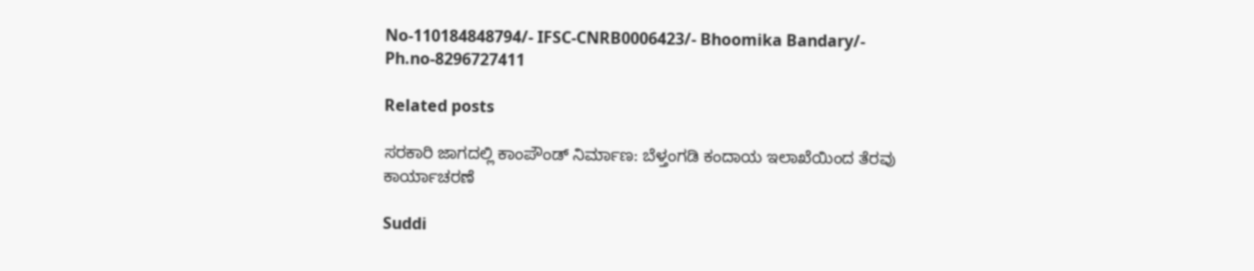No-110184848794/- IFSC-CNRB0006423/- Bhoomika Bandary/- Ph.no-8296727411

Related posts

ಸರಕಾರಿ ಜಾಗದಲ್ಲಿ ಕಾಂಪೌಂಡ್ ನಿರ್ಮಾಣ: ಬೆಳ್ತಂಗಡಿ ಕಂದಾಯ ಇಲಾಖೆಯಿಂದ ತೆರವು ಕಾರ್ಯಾಚರಣೆ

Suddi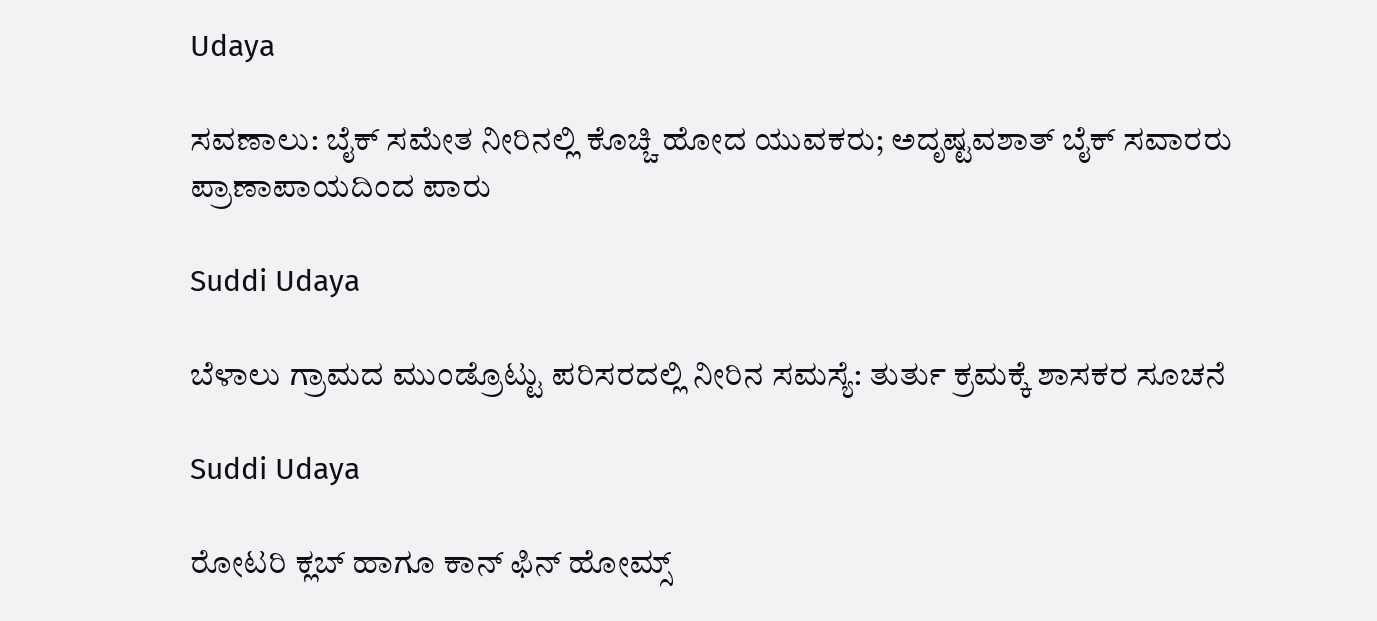Udaya

ಸವಣಾಲು: ಬೈಕ್ ಸಮೇತ ನೀರಿನಲ್ಲಿ ಕೊಚ್ಚಿ ಹೋದ ಯುವಕರು; ಅದೃಷ್ಟವಶಾತ್ ಬೈಕ್ ಸವಾರರು ಪ್ರಾಣಾಪಾಯದಿಂದ ಪಾರು

Suddi Udaya

ಬೆಳಾಲು ಗ್ರಾಮದ ಮುಂಡ್ರೊಟ್ಟು ಪರಿಸರದಲ್ಲಿ ನೀರಿನ ಸಮಸ್ಯೆ: ತುರ್ತು ಕ್ರಮಕ್ಕೆ ಶಾಸಕರ ಸೂಚನೆ

Suddi Udaya

ರೋಟರಿ ಕ್ಲಬ್ ಹಾಗೂ ಕಾನ್ ಫಿನ್ ಹೋಮ್ಸ್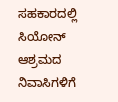ಸಹಕಾರದಲ್ಲಿ ಸಿಯೋನ್ ಆಶ್ರಮದ ನಿವಾಸಿಗಳಿಗೆ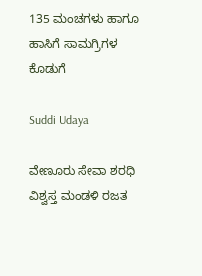135 ಮಂಚಗಳು ಹಾಗೂ ಹಾಸಿಗೆ ಸಾಮಗ್ರಿಗಳ ಕೊಡುಗೆ

Suddi Udaya

ವೇಣೂರು ಸೇವಾ ಶರಧಿ ವಿಶ್ವಸ್ತ ಮಂಡಳಿ ರಜತ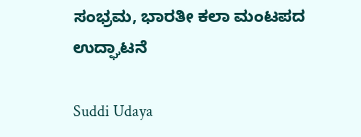ಸಂಭ್ರಮ, ಭಾರತೀ ಕಲಾ ಮಂಟಪದ ಉದ್ಘಾಟನೆ

Suddi Udaya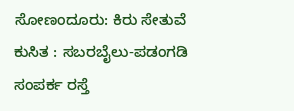ಸೋಣಂದೂರು: ಕಿರು ಸೇತುವೆ ಕುಸಿತ : ಸಬರಬೈಲು-ಪಡಂಗಡಿ ಸಂಪರ್ಕ ರಸ್ತೆ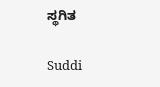ಸ್ಥಗಿತ

Suddi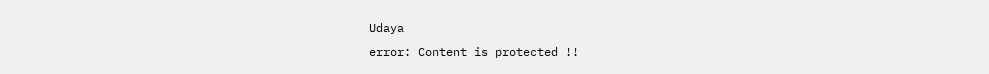Udaya
error: Content is protected !!